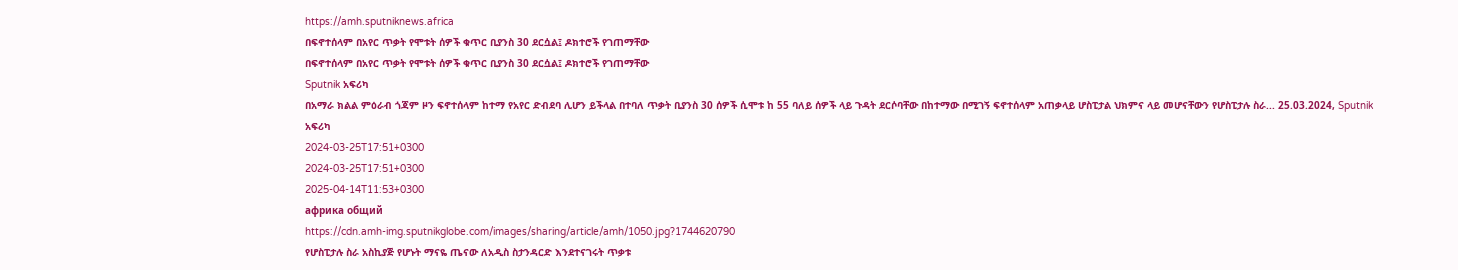https://amh.sputniknews.africa
በፍኖተሰላም በአየር ጥቃት የሞቱት ሰዎች ቁጥር ቢያንስ 30 ደርሷል፤ ዶክተሮች የገጠማቸው
በፍኖተሰላም በአየር ጥቃት የሞቱት ሰዎች ቁጥር ቢያንስ 30 ደርሷል፤ ዶክተሮች የገጠማቸው
Sputnik አፍሪካ
በአማራ ክልል ምዕራብ ጎጃም ዞን ፍኖተሰላም ከተማ የአየር ድብደባ ሊሆን ይችላል በተባለ ጥቃት ቢያንስ 30 ሰዎች ሲሞቱ ከ 55 ባለይ ሰዎች ላይ ጉዳት ደርሶባቸው በከተማው በሚገኝ ፍኖተሰላም አጠቃላይ ሆስፒታል ህክምና ላይ መሆናቸውን የሆስፒታሉ ስራ... 25.03.2024, Sputnik አፍሪካ
2024-03-25T17:51+0300
2024-03-25T17:51+0300
2025-04-14T11:53+0300
африка общий
https://cdn.amh-img.sputnikglobe.com/images/sharing/article/amh/1050.jpg?1744620790
የሆስፒታሉ ስራ አስኪያጅ የሆኑት ማናዬ ጤናው ለአዲስ ስታንዳርድ እንደተናገሩት ጥቃቱ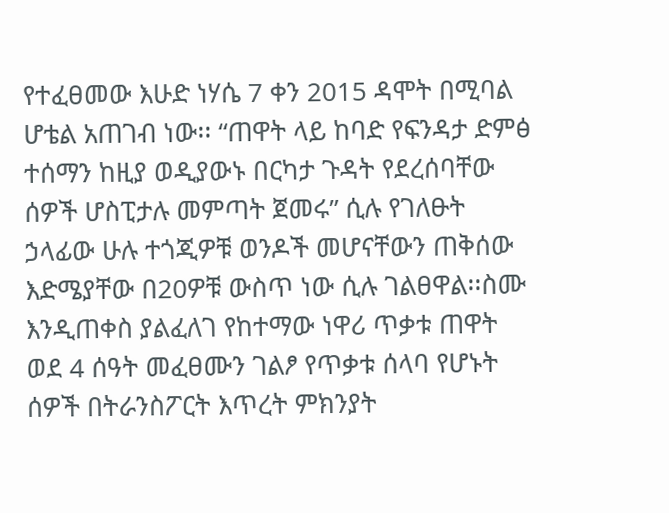የተፈፀመው እሁድ ነሃሴ 7 ቀን 2015 ዳሞት በሚባል ሆቴል አጠገብ ነው፡፡ “ጠዋት ላይ ከባድ የፍንዳታ ድምፅ ተሰማን ከዚያ ወዲያውኑ በርካታ ጉዳት የደረሰባቸው ሰዎች ሆስፒታሉ መምጣት ጀመሩ” ሲሉ የገለፁት ኃላፊው ሁሉ ተጎጂዎቹ ወንዶች መሆናቸውን ጠቅሰው እድሜያቸው በ20ዎቹ ውስጥ ነው ሲሉ ገልፀዋል፡፡ስሙ እንዲጠቀስ ያልፈለገ የከተማው ነዋሪ ጥቃቱ ጠዋት ወደ 4 ሰዓት መፈፀሙን ገልፆ የጥቃቱ ሰላባ የሆኑት ሰዎች በትራንስፖርት እጥረት ምክንያት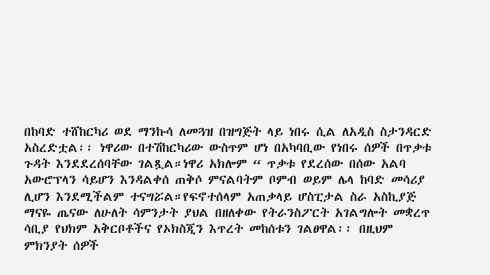በከባድ ተሸከርካሪ ወደ ማንኩሳ ለመጓዝ በዝግጅት ላይ ነበሩ ሲል ለአዲስ ስታንዳርድ አስረድቷል፡፡ ነዋሪው በተሽከርካሪው ውስጥም ሆነ በአካባቢው የነበሩ ሰዎች በጥቃቱ ጉዳት እንደደረሰባቸው ገልጿል።ነዋሪ አክሎም “ ጥቃቱ የደረሰው በሰው አልባ አውሮፕላን ሳይሆን እንዳልቀሰ ጠቅሶ ምናልባትም ቦምብ ወይም ሌላ ከባድ መሳሪያ ሊሆን እንደሚችልም ተናግሯል።የፍኖተሰላም አጠቃላይ ሆስፒታል ስራ አስኪያጅ ማናዬ ጤናው ለሁለት ሳምንታት ያህል በዘለቀው የትራንስፖርት አገልግሎት መቋረጥ ሳቢያ የህክም አቅርቦቶችና የኦክስጂን እጥረት መከሰቱን ገልፀዋል፡፡ በዚህም ምክንያት ሰዎች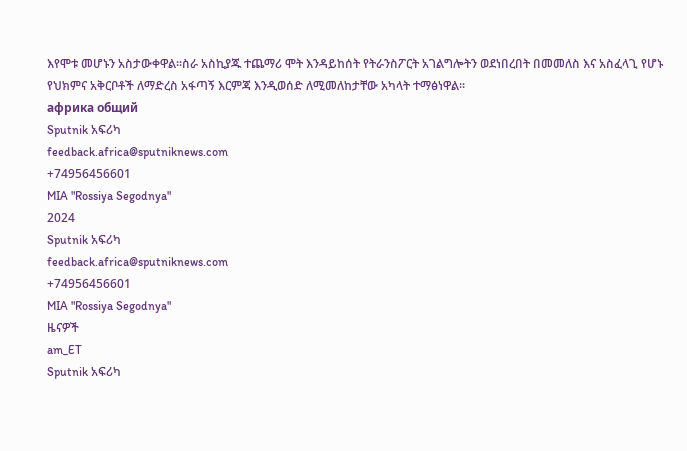እየሞቱ መሆኑን አስታውቀዋል፡፡ስራ አስኪያጁ ተጨማሪ ሞት እንዳይከሰት የትራንስፖርት አገልግሎትን ወደነበረበት በመመለስ እና አስፈላጊ የሆኑ የህክምና አቅርቦቶች ለማድረስ አፋጣኝ እርምጃ እንዲወሰድ ለሚመለከታቸው አካላት ተማፅነዋል።
африка общий
Sputnik አፍሪካ
feedback.africa@sputniknews.com
+74956456601
MIA "Rossiya Segodnya"
2024
Sputnik አፍሪካ
feedback.africa@sputniknews.com
+74956456601
MIA "Rossiya Segodnya"
ዜናዎች
am_ET
Sputnik አፍሪካ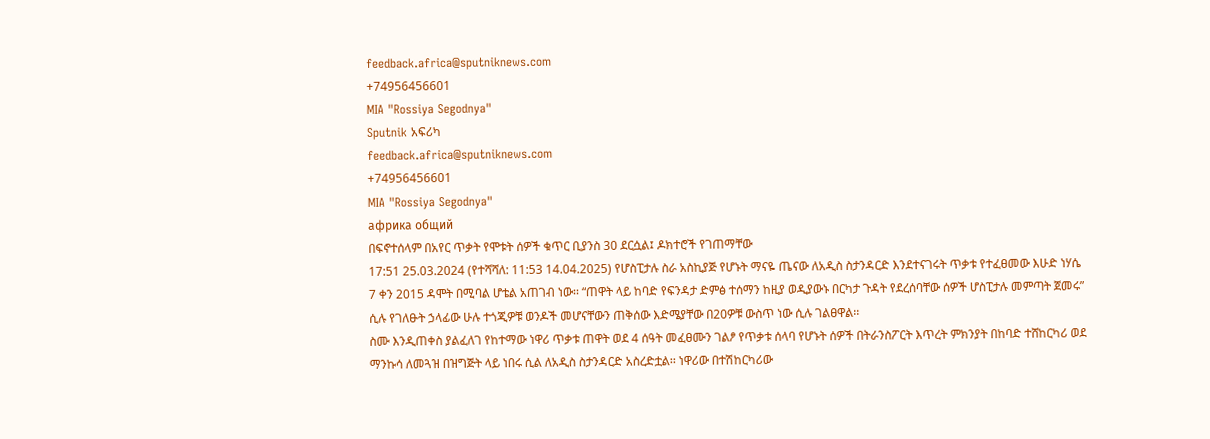feedback.africa@sputniknews.com
+74956456601
MIA "Rossiya Segodnya"
Sputnik አፍሪካ
feedback.africa@sputniknews.com
+74956456601
MIA "Rossiya Segodnya"
африка общий
በፍኖተሰላም በአየር ጥቃት የሞቱት ሰዎች ቁጥር ቢያንስ 30 ደርሷል፤ ዶክተሮች የገጠማቸው
17:51 25.03.2024 (የተሻሻለ: 11:53 14.04.2025) የሆስፒታሉ ስራ አስኪያጅ የሆኑት ማናዬ ጤናው ለአዲስ ስታንዳርድ እንደተናገሩት ጥቃቱ የተፈፀመው እሁድ ነሃሴ 7 ቀን 2015 ዳሞት በሚባል ሆቴል አጠገብ ነው፡፡ “ጠዋት ላይ ከባድ የፍንዳታ ድምፅ ተሰማን ከዚያ ወዲያውኑ በርካታ ጉዳት የደረሰባቸው ሰዎች ሆስፒታሉ መምጣት ጀመሩ” ሲሉ የገለፁት ኃላፊው ሁሉ ተጎጂዎቹ ወንዶች መሆናቸውን ጠቅሰው እድሜያቸው በ20ዎቹ ውስጥ ነው ሲሉ ገልፀዋል፡፡
ስሙ እንዲጠቀስ ያልፈለገ የከተማው ነዋሪ ጥቃቱ ጠዋት ወደ 4 ሰዓት መፈፀሙን ገልፆ የጥቃቱ ሰላባ የሆኑት ሰዎች በትራንስፖርት እጥረት ምክንያት በከባድ ተሸከርካሪ ወደ ማንኩሳ ለመጓዝ በዝግጅት ላይ ነበሩ ሲል ለአዲስ ስታንዳርድ አስረድቷል፡፡ ነዋሪው በተሽከርካሪው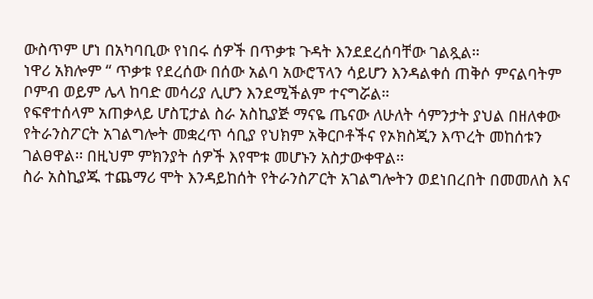ውስጥም ሆነ በአካባቢው የነበሩ ሰዎች በጥቃቱ ጉዳት እንደደረሰባቸው ገልጿል።
ነዋሪ አክሎም “ ጥቃቱ የደረሰው በሰው አልባ አውሮፕላን ሳይሆን እንዳልቀሰ ጠቅሶ ምናልባትም ቦምብ ወይም ሌላ ከባድ መሳሪያ ሊሆን እንደሚችልም ተናግሯል።
የፍኖተሰላም አጠቃላይ ሆስፒታል ስራ አስኪያጅ ማናዬ ጤናው ለሁለት ሳምንታት ያህል በዘለቀው የትራንስፖርት አገልግሎት መቋረጥ ሳቢያ የህክም አቅርቦቶችና የኦክስጂን እጥረት መከሰቱን ገልፀዋል፡፡ በዚህም ምክንያት ሰዎች እየሞቱ መሆኑን አስታውቀዋል፡፡
ስራ አስኪያጁ ተጨማሪ ሞት እንዳይከሰት የትራንስፖርት አገልግሎትን ወደነበረበት በመመለስ እና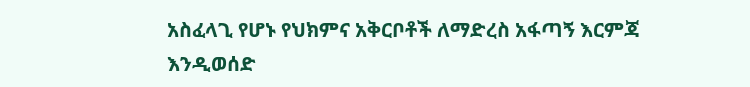አስፈላጊ የሆኑ የህክምና አቅርቦቶች ለማድረስ አፋጣኝ እርምጃ እንዲወሰድ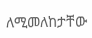ለሚመለከታቸው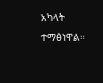አካላት ተማፅነዋል።